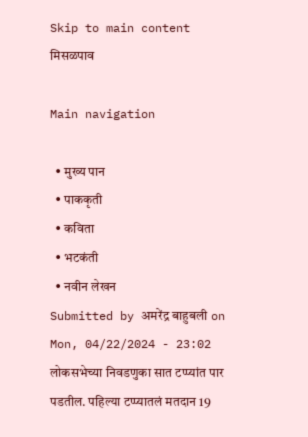Skip to main content
मिसळपाव

Main navigation

  • मुख्य पान
  • पाककृती
  • कविता
  • भटकंती
  • नवीन लेखन
Submitted by अमरेंद्र बाहुबली on Mon, 04/22/2024 - 23:02
लोकसभेच्या निवडणुका सात टप्प्यांत पार पडतील. पहिल्या टप्प्यातलं मतदान 19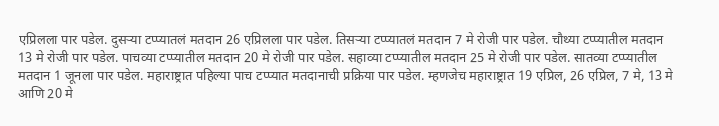एप्रिलला पार पडेल. दुसऱ्या टप्प्यातलं मतदान 26 एप्रिलला पार पडेल. तिसऱ्या टप्प्यातलं मतदान 7 मे रोजी पार पडेल. चौथ्या टप्प्यातील मतदान 13 मे रोजी पार पडेल. पाचव्या टप्प्यातील मतदान 20 मे रोजी पार पडेल. सहाव्या टप्प्यातील मतदान 25 मे रोजी पार पडेल. सातव्या टप्प्यातील मतदान 1 जूनला पार पडेल. महाराष्ट्रात पहिल्या पाच टप्प्यात मतदानाची प्रक्रिया पार पडेल. म्हणजेच महाराष्ट्रात 19 एप्रिल, 26 एप्रिल, 7 मे, 13 मे आणि 20 मे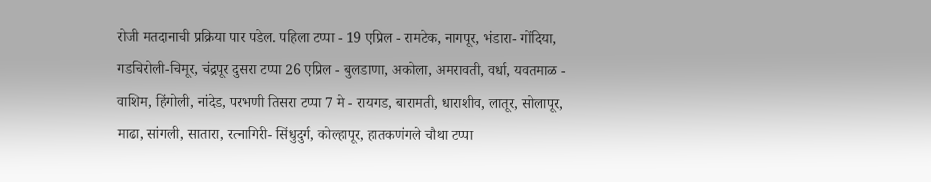रोजी मतदानाची प्रक्रिया पार पडेल. पहिला टप्पा - 19 एप्रिल - रामटेक, नागपूर, भंडारा- गोंदिया, गडचिरोली-चिमूर, चंद्रपूर दुसरा टप्पा 26 एप्रिल - बुलडाणा, अकोला, अमरावती, वर्धा, यवतमाळ - वाशिम, हिंगोली, नांदेड, परभणी तिसरा टप्पा 7 मे - रायगड, बारामती, धाराशीव, लातूर, सोलापूर, माढा, सांगली, सातारा, रत्नागिरी- सिंधुदुर्ग, कोल्हापूर, हातकणंगले चौथा टप्पा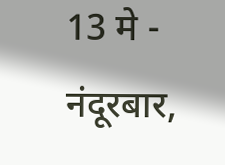13 मे - नंदूरबार,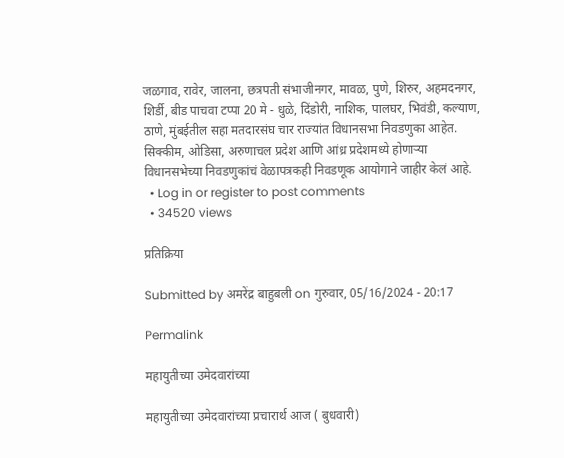जळगाव, रावेर, जालना, छत्रपती संभाजीनगर, मावळ, पुणे, शिरुर, अहमदनगर, शिर्डी, बीड पाचवा टप्पा 20 मे - धुळे, दिंडोरी, नाशिक, पालघर, भिवंडी, कल्याण, ठाणे, मुंबईतील सहा मतदारसंघ चार राज्यांत विधानसभा निवडणुका आहेत. सिक्कीम, ओडिसा, अरुणाचल प्रदेश आणि आंध्र प्रदेशमध्ये होणाऱ्या विधानसभेच्या निवडणुकांचं वेळापत्रकही निवडणूक आयोगाने जाहीर केलं आहे.
  • Log in or register to post comments
  • 34520 views

प्रतिक्रिया

Submitted by अमरेंद्र बाहुबली on गुरुवार, 05/16/2024 - 20:17

Permalink

महायुतीच्या उमेदवारांच्या

महायुतीच्या उमेदवारांच्या प्रचारार्थ आज ( बुधवारी)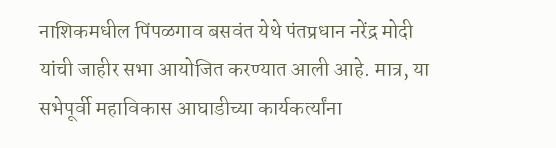नाशिकमधील पिंपळगाव बसवंत येथे पंतप्रधान नरेंद्र मोदी यांची जाहीर सभा आयोजित करण्यात आली आहे. मात्र, या सभेपूर्वी महाविकास आघाडीच्या कार्यकर्त्यांना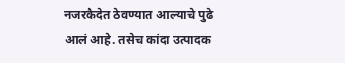नजरकैदेत ठेवण्यात आल्याचे पुढे आलं आहे. तसेच कांदा उत्पादक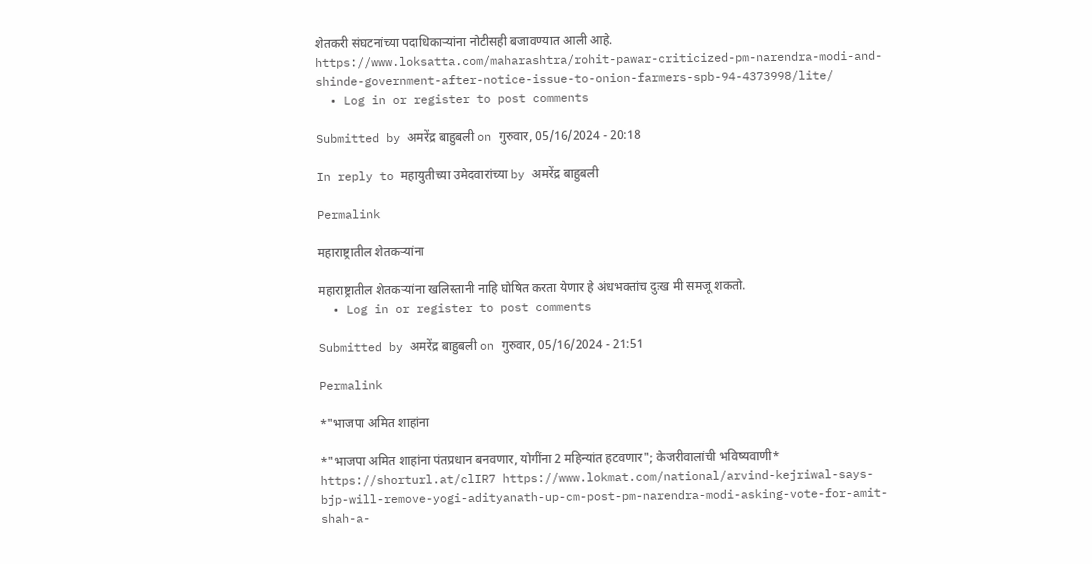शेतकरी संघटनांच्या पदाधिकाऱ्यांना नोटीसही बजावण्यात आली आहे. https://www.loksatta.com/maharashtra/rohit-pawar-criticized-pm-narendra-modi-and-shinde-government-after-notice-issue-to-onion-farmers-spb-94-4373998/lite/
  • Log in or register to post comments

Submitted by अमरेंद्र बाहुबली on गुरुवार, 05/16/2024 - 20:18

In reply to महायुतीच्या उमेदवारांच्या by अमरेंद्र बाहुबली

Permalink

महाराष्ट्रातील शेतकऱ्यांना

महाराष्ट्रातील शेतकऱ्यांना खलिस्तानी नाहि घोषित करता येणार हे अंधभक्तांच दुःख मी समजू शकतो.
  • Log in or register to post comments

Submitted by अमरेंद्र बाहुबली on गुरुवार, 05/16/2024 - 21:51

Permalink

*"भाजपा अमित शाहांना

*"भाजपा अमित शाहांना पंतप्रधान बनवणार, योगींना 2 महिन्यांत हटवणार"; केजरीवालांची भविष्यवाणी* https://shorturl.at/clIR7 https://www.lokmat.com/national/arvind-kejriwal-says-bjp-will-remove-yogi-adityanath-up-cm-post-pm-narendra-modi-asking-vote-for-amit-shah-a-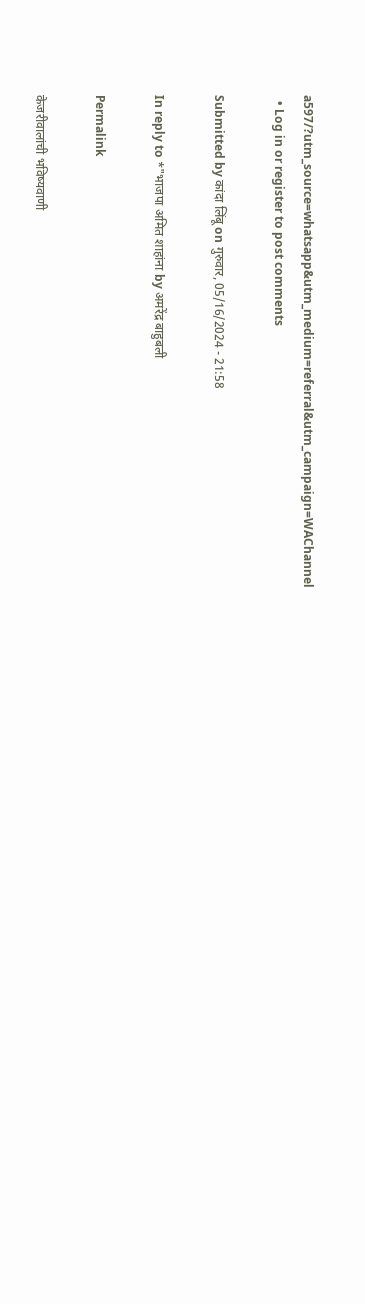a597/?utm_source=whatsapp&utm_medium=referral&utm_campaign=WAChannel
  • Log in or register to post comments

Submitted by कांदा लिंबू on गुरुवार, 05/16/2024 - 21:58

In reply to *"भाजपा अमित शाहांना by अमरेंद्र बाहुबली

Permalink

केजरीवालांची भविष्यवाणी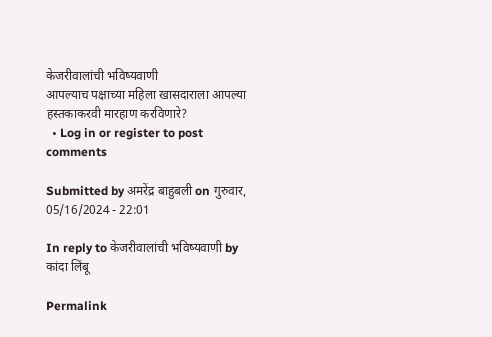केजरीवालांची भविष्यवाणी
आपल्याच पक्षाच्या महिला खासदाराला आपल्या हस्तकाकरवी मारहाण करविणारे?
  • Log in or register to post comments

Submitted by अमरेंद्र बाहुबली on गुरुवार, 05/16/2024 - 22:01

In reply to केजरीवालांची भविष्यवाणी by कांदा लिंबू

Permalink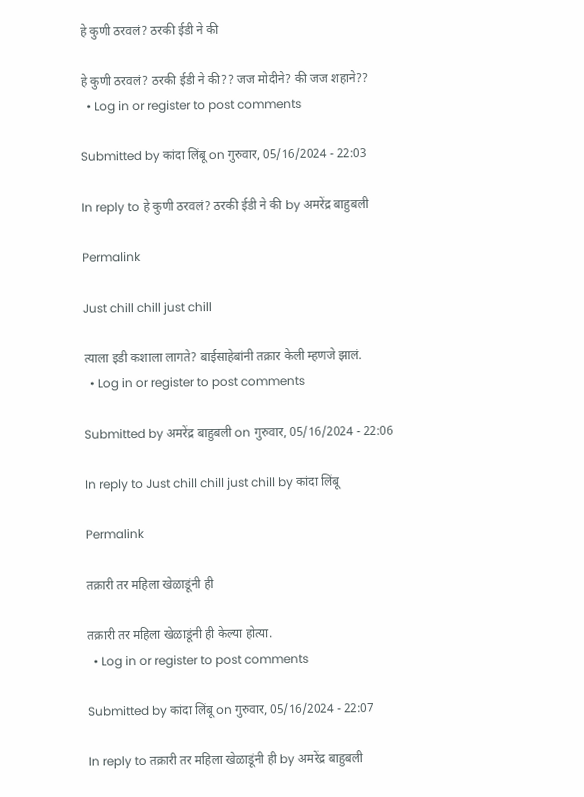हे कुणी ठरवलं? ठरकी ईडी ने की

हे कुणी ठरवलं? ठरकी ईडी ने की?? जज मोदीने? की जज शहाने??
  • Log in or register to post comments

Submitted by कांदा लिंबू on गुरुवार, 05/16/2024 - 22:03

In reply to हे कुणी ठरवलं? ठरकी ईडी ने की by अमरेंद्र बाहुबली

Permalink

Just chill chill just chill

त्याला इडी कशाला लागते? बाईसाहेबांनी तक्रार केली म्हणजे झालं.
  • Log in or register to post comments

Submitted by अमरेंद्र बाहुबली on गुरुवार, 05/16/2024 - 22:06

In reply to Just chill chill just chill by कांदा लिंबू

Permalink

तक्रारी तर महिला खेळाडूंनी ही

तक्रारी तर महिला खेळाडूंनी ही केल्या होत्या.
  • Log in or register to post comments

Submitted by कांदा लिंबू on गुरुवार, 05/16/2024 - 22:07

In reply to तक्रारी तर महिला खेळाडूंनी ही by अमरेंद्र बाहुबली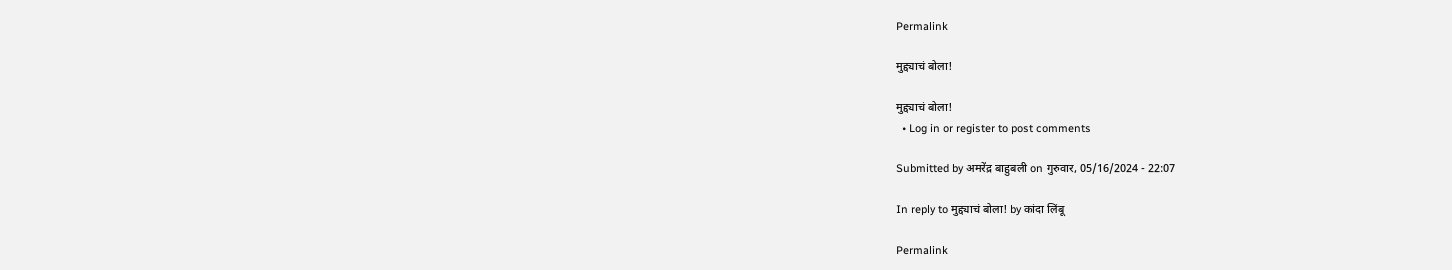Permalink

मुद्द्याचं बोला!

मुद्द्याचं बोला!
  • Log in or register to post comments

Submitted by अमरेंद्र बाहुबली on गुरुवार, 05/16/2024 - 22:07

In reply to मुद्द्याचं बोला! by कांदा लिंबू

Permalink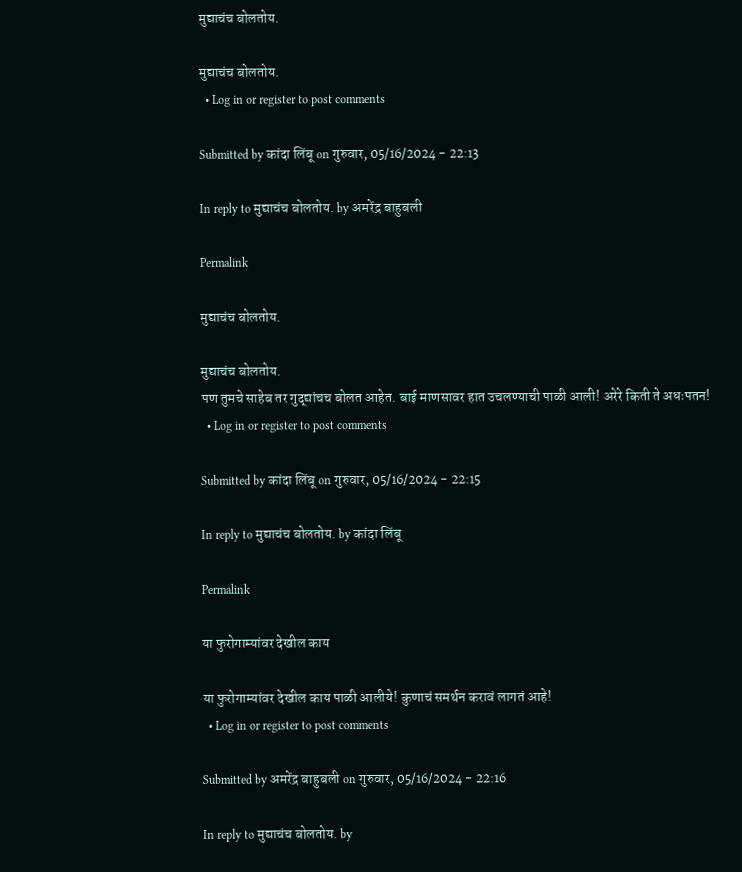मुद्याचंच बोलतोय.

मुद्याचंच बोलतोय.
  • Log in or register to post comments

Submitted by कांदा लिंबू on गुरुवार, 05/16/2024 - 22:13

In reply to मुद्याचंच बोलतोय. by अमरेंद्र बाहुबली

Permalink

मुद्याचंच बोलतोय.

मुद्याचंच बोलतोय.
पण तुमचे साहेब तर गुद्द्यांचच बोलत आहेत. बाई माणसावर हात उचलण्याची पाळी आली! अरेरे किती ते अधःपतन!
  • Log in or register to post comments

Submitted by कांदा लिंबू on गुरुवार, 05/16/2024 - 22:15

In reply to मुद्याचंच बोलतोय. by कांदा लिंबू

Permalink

या फुरोगाम्यांवर देखील काय

या फुरोगाम्यांवर देखील काय पाळी आलीये! कुणाचं समर्थन करावं लागतं आहे!
  • Log in or register to post comments

Submitted by अमरेंद्र बाहुबली on गुरुवार, 05/16/2024 - 22:16

In reply to मुद्याचंच बोलतोय. by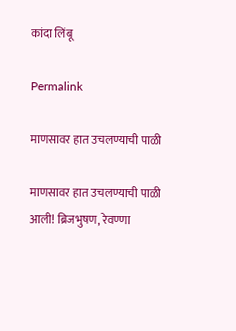कांदा लिंबू

Permalink

माणसावर हात उचलण्याची पाळी

माणसावर हात उचलण्याची पाळी आली! ब्रिजभुषण, रेवण्णा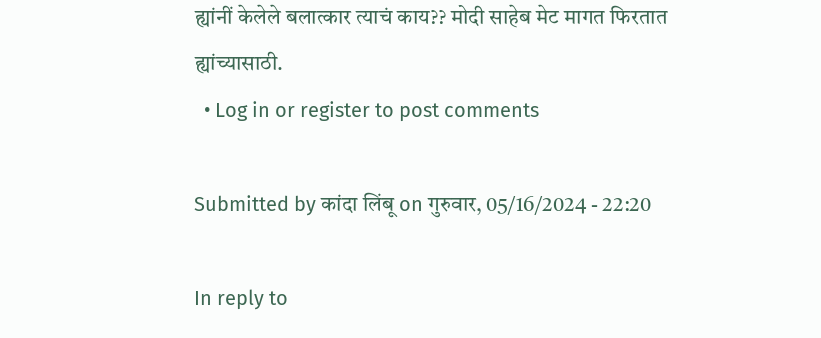ह्यांनीं केलेले बलात्कार त्याचं काय?? मोदी साहेब मेट मागत फिरतात ह्यांच्यासाठी.
  • Log in or register to post comments

Submitted by कांदा लिंबू on गुरुवार, 05/16/2024 - 22:20

In reply to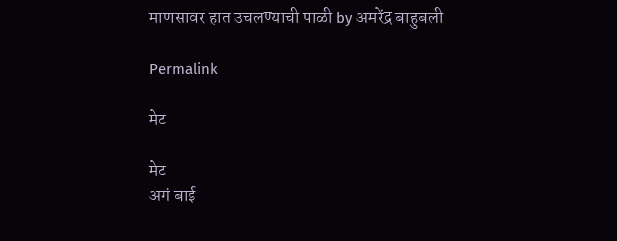माणसावर हात उचलण्याची पाळी by अमरेंद्र बाहुबली

Permalink

मेट

मेट
अगं बाई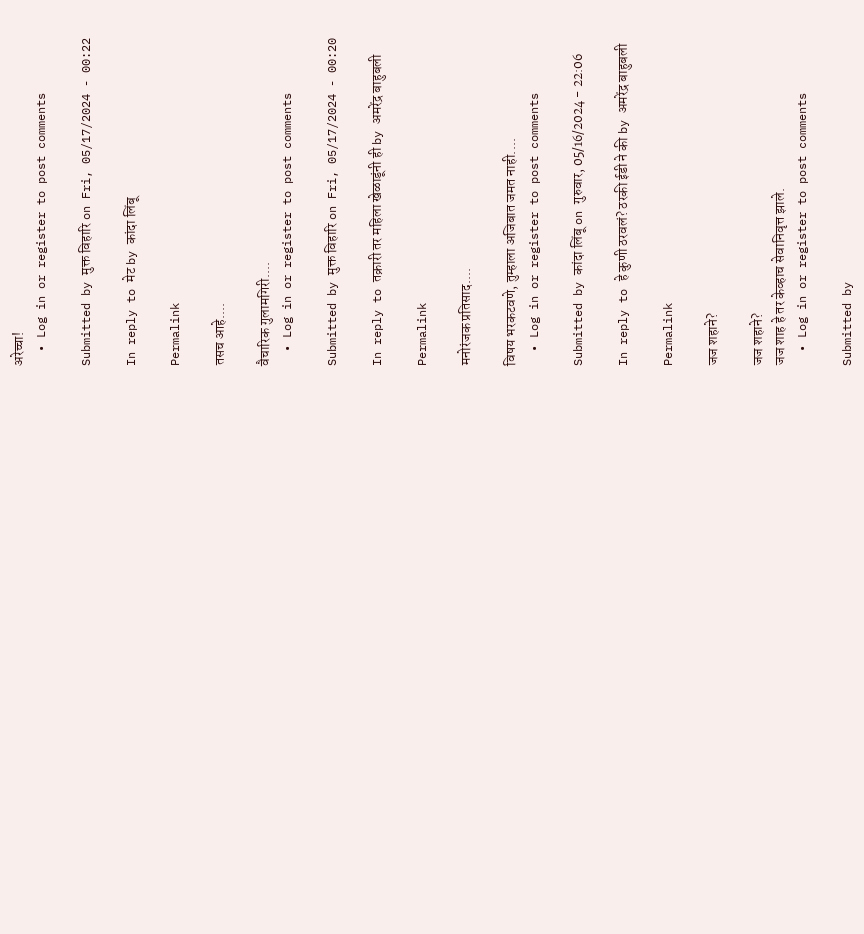अरेच्चा!
  • Log in or register to post comments

Submitted by मुक्त विहारि on Fri, 05/17/2024 - 00:22

In reply to मेट by कांदा लिंबू

Permalink

तसच आहे....

वैचारिक गुलामगिरी....
  • Log in or register to post comments

Submitted by मुक्त विहारि on Fri, 05/17/2024 - 00:20

In reply to तक्रारी तर महिला खेळाडूंनी ही by अमरेंद्र बाहुबली

Permalink

मनोरंजक प्रतिसाद....

विषय भरकटवणे, तुम्हाला अजिबात जमत नाही....
  • Log in or register to post comments

Submitted by कांदा लिंबू on गुरुवार, 05/16/2024 - 22:06

In reply to हे कुणी ठरवलं? ठरकी ईडी ने की by अमरेंद्र बाहुबली

Permalink

जज शहाने?

जज शहाने?
जज शाह हे तर केव्हाच सेवानिवृत्त झाले.
  • Log in or register to post comments

Submitted by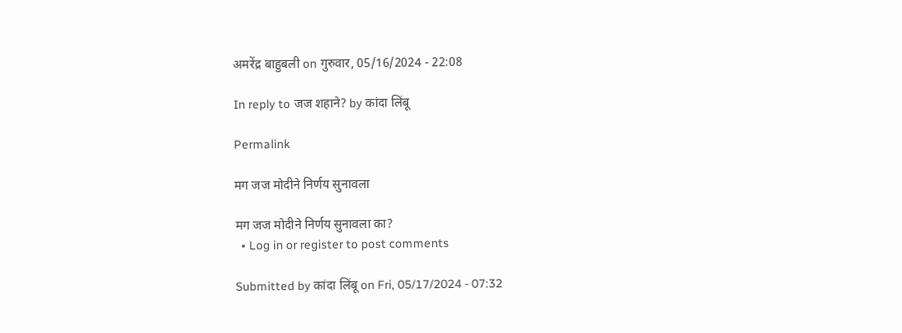अमरेंद्र बाहुबली on गुरुवार, 05/16/2024 - 22:08

In reply to जज शहाने? by कांदा लिंबू

Permalink

मग जज मोदीने निर्णय सुनावला

मग जज मोदीने निर्णय सुनावला का?
  • Log in or register to post comments

Submitted by कांदा लिंबू on Fri, 05/17/2024 - 07:32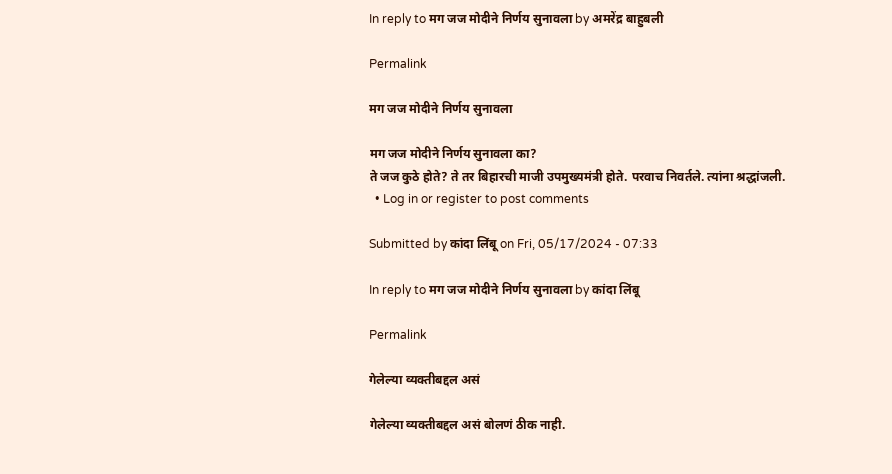In reply to मग जज मोदीने निर्णय सुनावला by अमरेंद्र बाहुबली

Permalink

मग जज मोदीने निर्णय सुनावला

मग जज मोदीने निर्णय सुनावला का?
ते जज कुठे होते? ते तर बिहारची माजी उपमुख्यमंत्री होते. परवाच निवर्तले. त्यांना श्रद्धांजली.
  • Log in or register to post comments

Submitted by कांदा लिंबू on Fri, 05/17/2024 - 07:33

In reply to मग जज मोदीने निर्णय सुनावला by कांदा लिंबू

Permalink

गेलेल्या व्यक्तीबद्दल असं

गेलेल्या व्यक्तीबद्दल असं बोलणं ठीक नाही.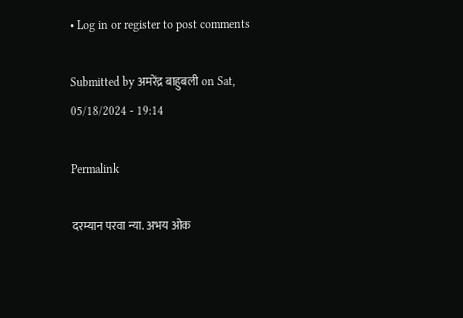• Log in or register to post comments

Submitted by अमरेंद्र बाहुबली on Sat, 05/18/2024 - 19:14

Permalink

दरम्यान परवा न्या. अभय ओक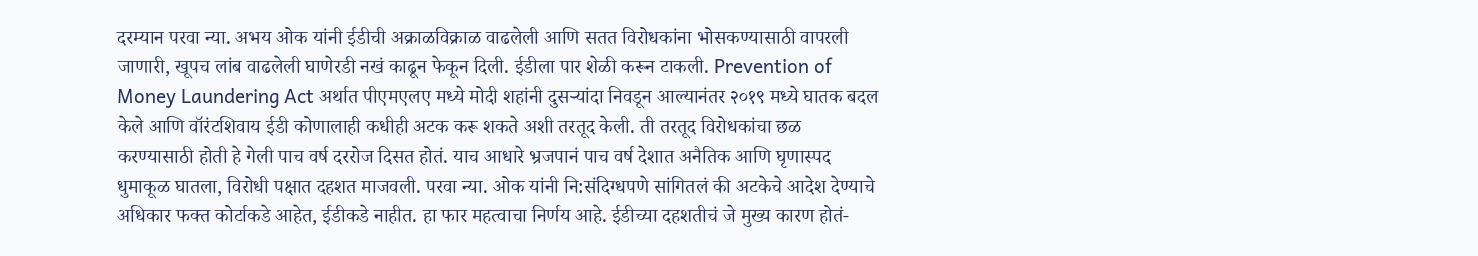दरम्यान परवा न्या. अभय ओक यांनी ईडीची अक्राळविक्राळ वाढलेली आणि सतत विरोधकांना भोसकण्यासाठी वापरली जाणारी, खूपच लांब वाढलेली घाणेरडी नखं काढून फेकून दिली. ईडीला पार शेळी करून टाकली. Prevention of Money Laundering Act अर्थात पीएमएलए मध्ये मोदी शहांनी दुसऱ्यांदा निवडून आल्यानंतर २०१९ मध्ये घातक बदल केले आणि वॉरंटशिवाय ईडी कोणालाही कधीही अटक करू शकते अशी तरतूद केली. ती तरतूद विरोधकांचा छळ करण्यासाठी होती हे गेली पाच वर्ष दररोज दिसत होतं. याच आधारे भ्रजपानं पाच वर्ष देशात अनैतिक आणि घृणास्पद धुमाकूळ घातला, विरोधी पक्षात दहशत माजवली. परवा न्या. ओक यांनी नि:संदिग्धपणे सांगितलं की अटकेचे आदेश देण्याचे अधिकार फक्त कोर्टाकडे आहेत, ईडीकडे नाहीत. हा फार महत्वाचा निर्णय आहे. ईडीच्या दहशतीचं जे मुख्य कारण होतं-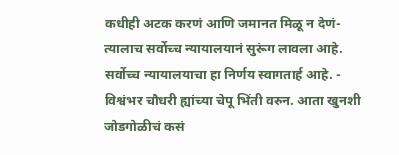कधीही अटक करणं आणि जमानत मिळू न देणं- त्यालाच सर्वोच्च न्यायालयानं सुरूंग लावला आहे. सर्वोच्च न्यायालयाचा हा निर्णय स्वागतार्ह आहे. - विश्वंभर चौधरी ह्यांच्या चेपू भिंती वरुन. आता खुनशी जोडगोळीचं कसं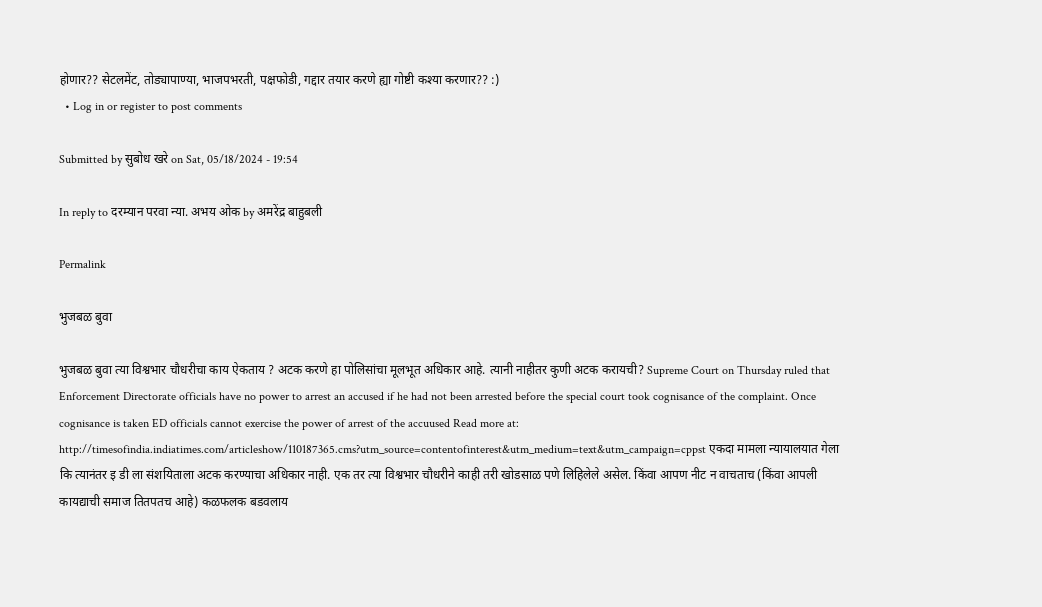होणार?? सेटलमेंट, तोड्यापाण्या, भाजपभरती, पक्षफोडी, गद्दार तयार करणे ह्या गोष्टी कश्या करणार?? :)
  • Log in or register to post comments

Submitted by सुबोध खरे on Sat, 05/18/2024 - 19:54

In reply to दरम्यान परवा न्या. अभय ओक by अमरेंद्र बाहुबली

Permalink

भुजबळ बुवा

भुजबळ बुवा त्या विश्वभार चौधरीचा काय ऐकताय ? अटक करणे हा पोलिसांचा मूलभूत अधिकार आहे. त्यानी नाहीतर कुणी अटक करायची? Supreme Court on Thursday ruled that Enforcement Directorate officials have no power to arrest an accused if he had not been arrested before the special court took cognisance of the complaint. Once cognisance is taken ED officials cannot exercise the power of arrest of the accuused Read more at: http://timesofindia.indiatimes.com/articleshow/110187365.cms?utm_source=contentofinterest&utm_medium=text&utm_campaign=cppst एकदा मामला न्यायालयात गेला कि त्यानंतर इ डी ला संशयिताला अटक करण्याचा अधिकार नाही. एक तर त्या विश्वभार चौधरीने काही तरी खोडसाळ पणे लिहिलेले असेल. किंवा आपण नीट न वाचताच (किंवा आपली कायद्याची समाज तितपतच आहे) कळफलक बडवलाय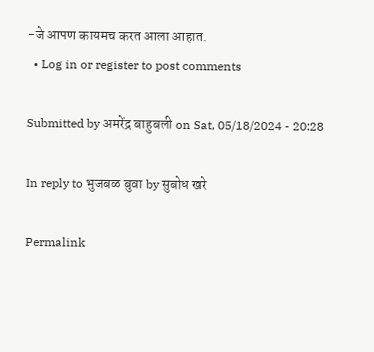-जे आपण कायमच करत आला आहात.
  • Log in or register to post comments

Submitted by अमरेंद्र बाहुबली on Sat, 05/18/2024 - 20:28

In reply to भुजबळ बुवा by सुबोध खरे

Permalink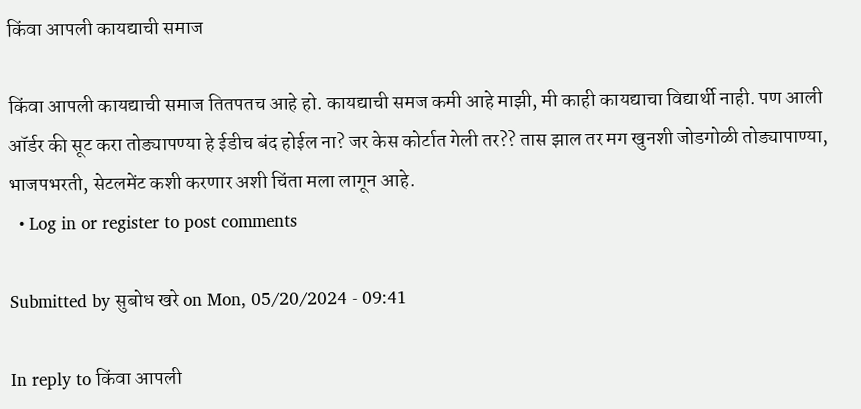किंवा आपली कायद्याची समाज

किंवा आपली कायद्याची समाज तितपतच आहे हो. कायद्याची समज कमी आहे माझी, मी काही कायद्याचा विद्यार्थी नाही. पण आली ऑर्डर की सूट करा तोड्यापण्या हे ईडीच बंद होईल ना? जर केस कोर्टात गेली तर?? तास झाल तर मग खुनशी जोडगोळी तोड्यापाण्या, भाजपभरती, सेटलमेंट कशी करणार अशी चिंता मला लागून आहे.
  • Log in or register to post comments

Submitted by सुबोध खरे on Mon, 05/20/2024 - 09:41

In reply to किंवा आपली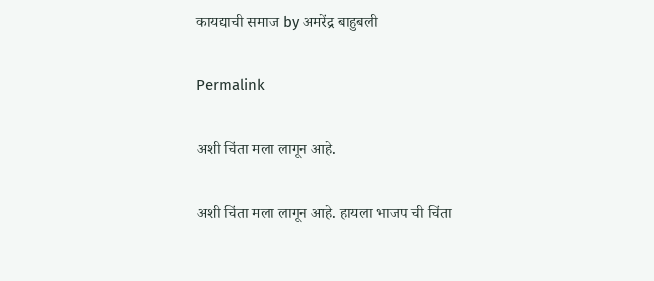कायद्याची समाज by अमरेंद्र बाहुबली

Permalink

अशी चिंता मला लागून आहे.

अशी चिंता मला लागून आहे. हायला भाजप ची चिंता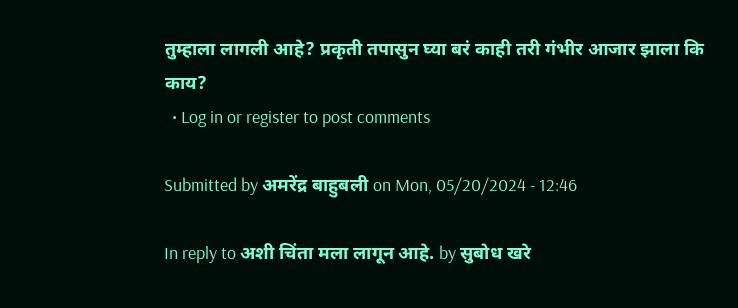तुम्हाला लागली आहे? प्रकृती तपासुन घ्या बरं काही तरी गंभीर आजार झाला कि काय?
  • Log in or register to post comments

Submitted by अमरेंद्र बाहुबली on Mon, 05/20/2024 - 12:46

In reply to अशी चिंता मला लागून आहे. by सुबोध खरे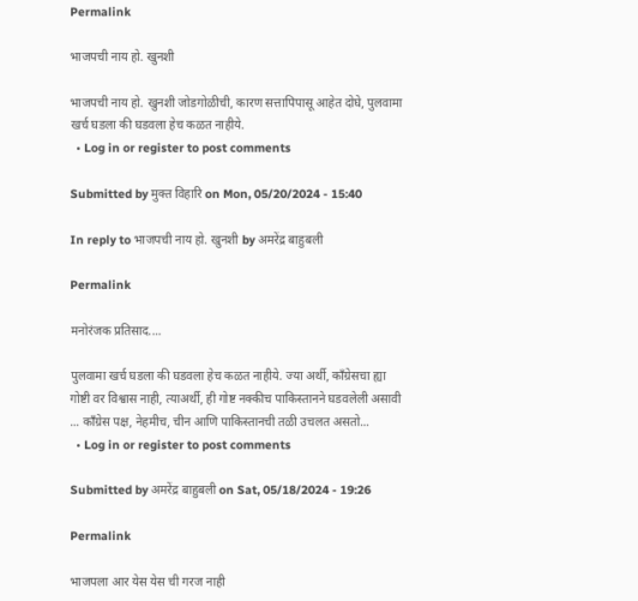Permalink

भाजपची नाय हो. खुनशी

भाजपची नाय हो. खुनशी जोडगोळीची, कारण सत्तापिपासू आहेत दोघे, पुलवामा खर्च घडला की घडवला हेच कळत नाहीये.
  • Log in or register to post comments

Submitted by मुक्त विहारि on Mon, 05/20/2024 - 15:40

In reply to भाजपची नाय हो. खुनशी by अमरेंद्र बाहुबली

Permalink

मनोरंजक प्रतिसाद....

पुलवामा खर्च घडला की घडवला हेच कळत नाहीये. ज्या अर्थी, काँग्रेसचा ह्या गोष्टी वर विश्वास नाही, त्याअर्थी, ही गोष्ट नक्कीच पाकिस्तानने घडवलेली असावी ... काँग्रेस पक्ष, नेहमीच, चीन आणि पाकिस्तानची तळी उचलत असतो...
  • Log in or register to post comments

Submitted by अमरेंद्र बाहुबली on Sat, 05/18/2024 - 19:26

Permalink

भाजपला आर येस येस ची गरज नाही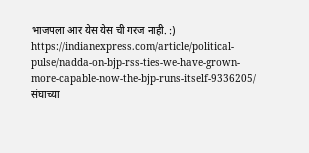भाजपला आर येस येस ची गरज नाही. :) https://indianexpress.com/article/political-pulse/nadda-on-bjp-rss-ties-we-have-grown-more-capable-now-the-bjp-runs-itself-9336205/ संघाच्या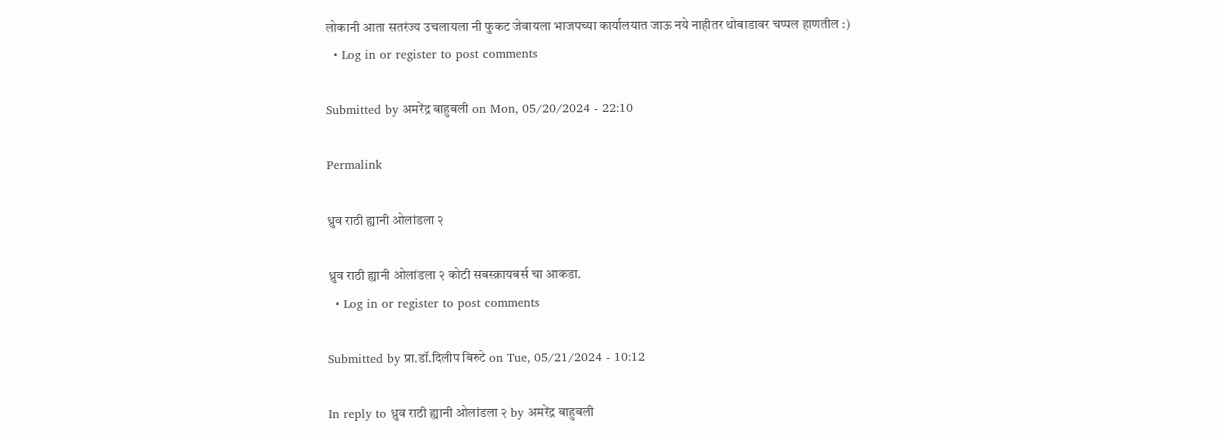लोकानी आता सतरंज्य उचलायला नी फुकट जेवायला भाजपच्या कार्यालयात जाऊ नये नाहीतर थोबाडावर चप्पल हाणतील :)
  • Log in or register to post comments

Submitted by अमरेंद्र बाहुबली on Mon, 05/20/2024 - 22:10

Permalink

ध्रुव राठी ह्यानी ओलांडला २

ध्रुव राठी ह्यानी ओलांडला २ कोटी सबस्क्रायबर्स चा आकडा.
  • Log in or register to post comments

Submitted by प्रा.डॉ.दिलीप बिरुटे on Tue, 05/21/2024 - 10:12

In reply to ध्रुव राठी ह्यानी ओलांडला २ by अमरेंद्र बाहुबली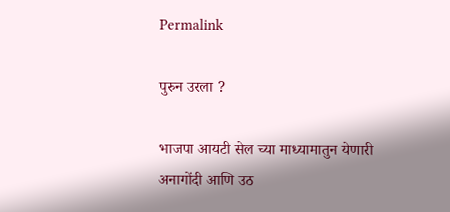Permalink

पुरुन उरला ?

भाजपा आयटी सेल च्या माध्यामातुन येणारी अनागोंदी आणि उठ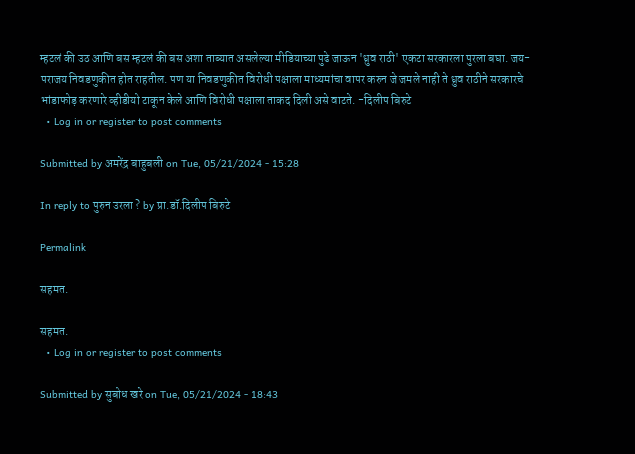म्हटलं की उठ आणि बस म्हटलं की बस अशा ताब्यात असलेल्या मीडियाच्या पुढे जाऊन 'ध्रुव राठी' एकटा सरकारला पुरला बघा. जय-पराजय निवडणुकीत होत राहतील. पण या निवडणुकीत विरोधी पक्षाला माध्यमांचा वापर करुन जे जमले नाही ते ध्रुव राठीने सरकारचे भांडाफोड़ करणारे व्हीडीयो टाकून केले आणि विरोधी पक्षाला ताकद दिली असे वाटते. -दिलीप बिरुटे
  • Log in or register to post comments

Submitted by अमरेंद्र बाहुबली on Tue, 05/21/2024 - 15:28

In reply to पुरुन उरला ? by प्रा.डॉ.दिलीप बिरुटे

Permalink

सहमत.

सहमत.
  • Log in or register to post comments

Submitted by सुबोध खरे on Tue, 05/21/2024 - 18:43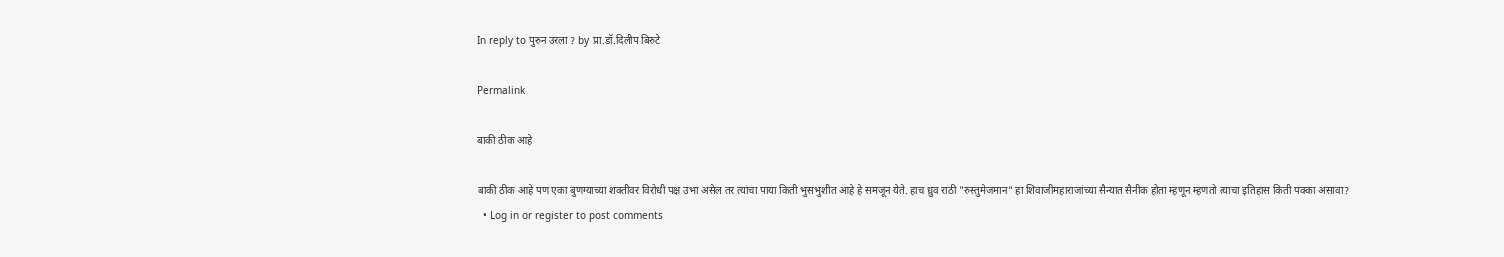In reply to पुरुन उरला ? by प्रा.डॉ.दिलीप बिरुटे

Permalink

बाकी ठीक आहे

बाकी ठीक आहे पण एका बुणग्याच्या शक्तीवर विरोधी पक्ष उभा असेल तर त्यांचा पाया किती भुसभुशीत आहे हे समजून येते. हाच ध्रुव राठी "रुस्तुमेजमान" हा शिवाजीमहाराजांच्या सैन्यात सैनीक होता म्हणून म्हणतो त्याचा इतिहास किती पक्का असावा?
  • Log in or register to post comments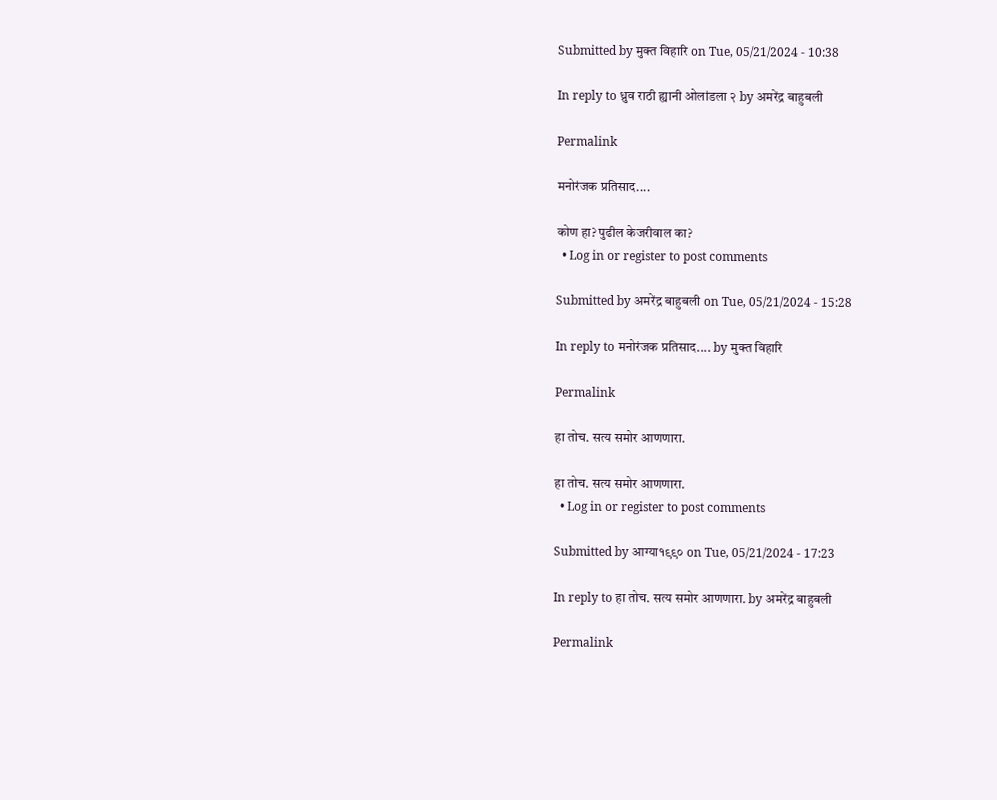Submitted by मुक्त विहारि on Tue, 05/21/2024 - 10:38

In reply to ध्रुव राठी ह्यानी ओलांडला २ by अमरेंद्र बाहुबली

Permalink

मनोरंजक प्रतिसाद....

कोण हा? पुढील केजरीवाल का?
  • Log in or register to post comments

Submitted by अमरेंद्र बाहुबली on Tue, 05/21/2024 - 15:28

In reply to मनोरंजक प्रतिसाद.... by मुक्त विहारि

Permalink

हा तोच. सत्य समोर आणणारा.

हा तोच. सत्य समोर आणणारा.
  • Log in or register to post comments

Submitted by आग्या१९९० on Tue, 05/21/2024 - 17:23

In reply to हा तोच. सत्य समोर आणणारा. by अमरेंद्र बाहुबली

Permalink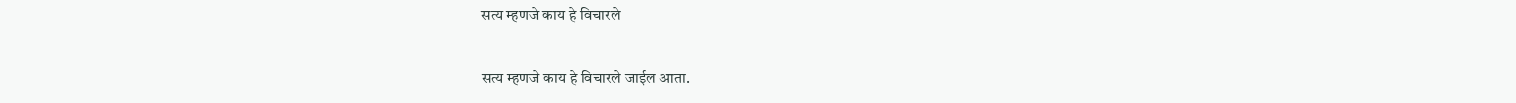सत्य म्हणजे काय हे विचारले

सत्य म्हणजे काय हे विचारले जाईल आता.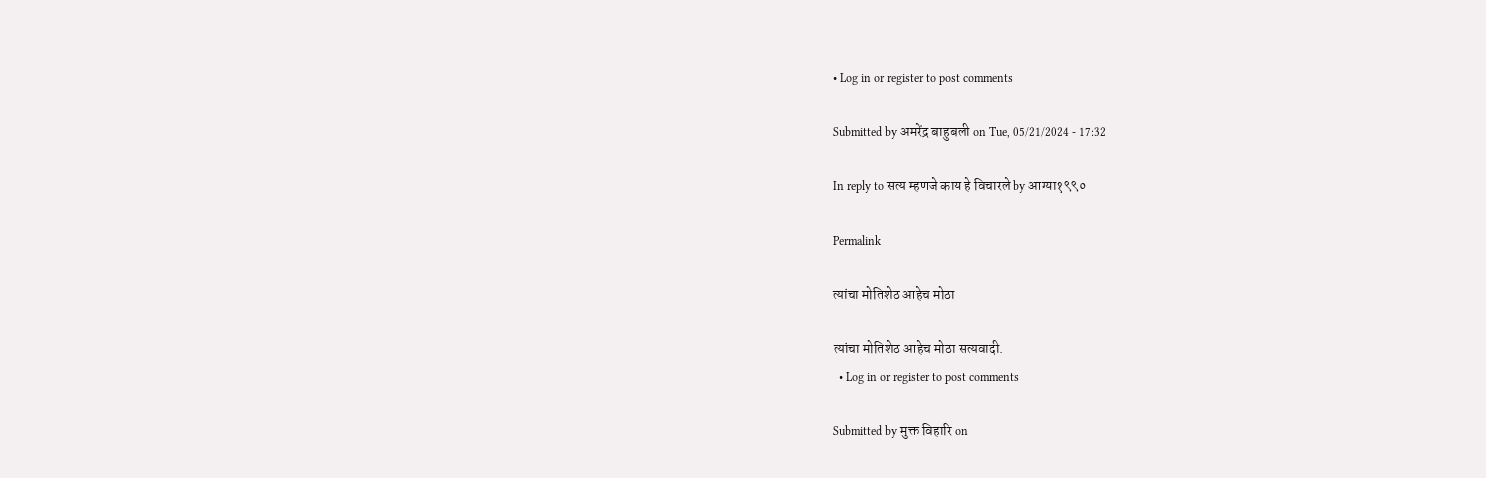• Log in or register to post comments

Submitted by अमरेंद्र बाहुबली on Tue, 05/21/2024 - 17:32

In reply to सत्य म्हणजे काय हे विचारले by आग्या१९९०

Permalink

त्यांचा मोतिशेठ आहेच मोठा

त्यांचा मोतिशेठ आहेच मोठा सत्यवादी.
  • Log in or register to post comments

Submitted by मुक्त विहारि on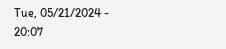Tue, 05/21/2024 - 20:07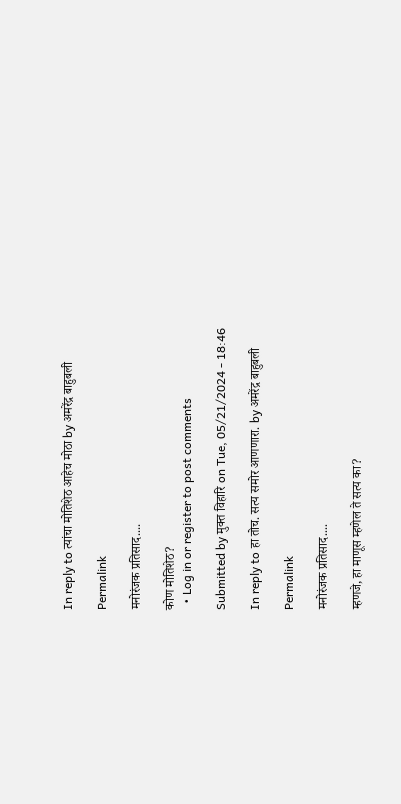In reply to त्यांचा मोतिशेठ आहेच मोठा by अमरेंद्र बाहुबली

Permalink

मनोरंजक प्रतिसाद....

कोण मोतिशेठ?
  • Log in or register to post comments

Submitted by मुक्त विहारि on Tue, 05/21/2024 - 18:46

In reply to हा तोच. सत्य समोर आणणारा. by अमरेंद्र बाहुबली

Permalink

मनोरंजक प्रतिसाद....

म्हणजे, हा माणूस म्हणेल ते सत्य का?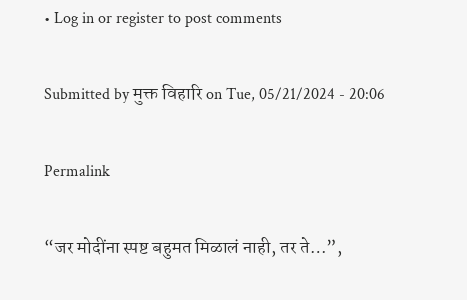• Log in or register to post comments

Submitted by मुक्त विहारि on Tue, 05/21/2024 - 20:06

Permalink

“जर मोदींना स्पष्ट बहुमत मिळालं नाही, तर ते…”,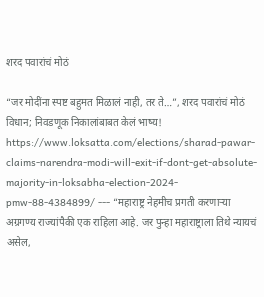शरद पवारांचं मोठं

“जर मोदींना स्पष्ट बहुमत मिळालं नाही, तर ते…”, शरद पवारांचं मोठं विधान; निवडणूक निकालांबाबत केलं भाष्य! https://www.loksatta.com/elections/sharad-pawar-claims-narendra-modi-will-exit-if-dont-get-absolute-majority-in-loksabha-election-2024-pmw-88-4384899/ --- “महाराष्ट्र नेहमीच प्रगती करणाऱ्या अग्रगण्य राज्यांपैकी एक राहिला आहे. जर पुन्हा महाराष्ट्राला तिथे न्यायचं असेल,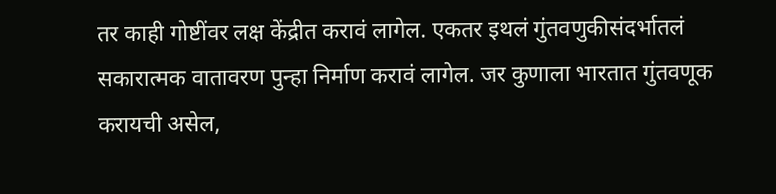तर काही गोष्टींवर लक्ष केंद्रीत करावं लागेल. एकतर इथलं गुंतवणुकीसंदर्भातलं सकारात्मक वातावरण पुन्हा निर्माण करावं लागेल. जर कुणाला भारतात गुंतवणूक करायची असेल,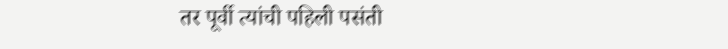तर पूर्वी त्यांची पहिली पसंती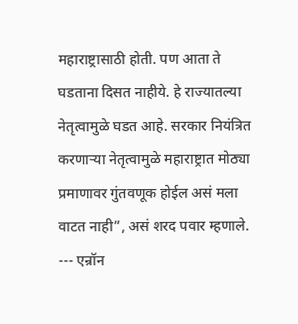महाराष्ट्रासाठी होती. पण आता ते घडताना दिसत नाहीये. हे राज्यातल्या नेतृत्वामुळे घडत आहे. सरकार नियंत्रित करणाऱ्या नेतृत्वामुळे महाराष्ट्रात मोठ्या प्रमाणावर गुंतवणूक होईल असं मला वाटत नाही”, असं शरद पवार म्हणाले. --- एन्रॉन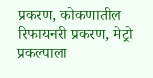प्रकरण, कोकणातील रिफायनरी प्रकरण, मेट्रो प्रकल्पाला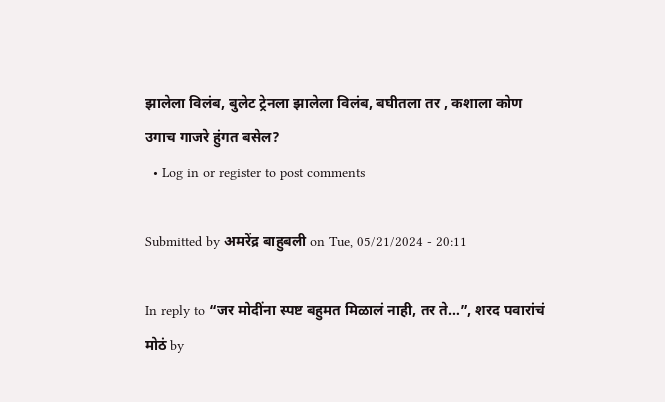झालेला विलंब, बुलेट ट्रेनला झालेला विलंब, बघीतला तर , कशाला कोण उगाच गाजरे हुंगत बसेल?
  • Log in or register to post comments

Submitted by अमरेंद्र बाहुबली on Tue, 05/21/2024 - 20:11

In reply to “जर मोदींना स्पष्ट बहुमत मिळालं नाही, तर ते…”, शरद पवारांचं मोठं by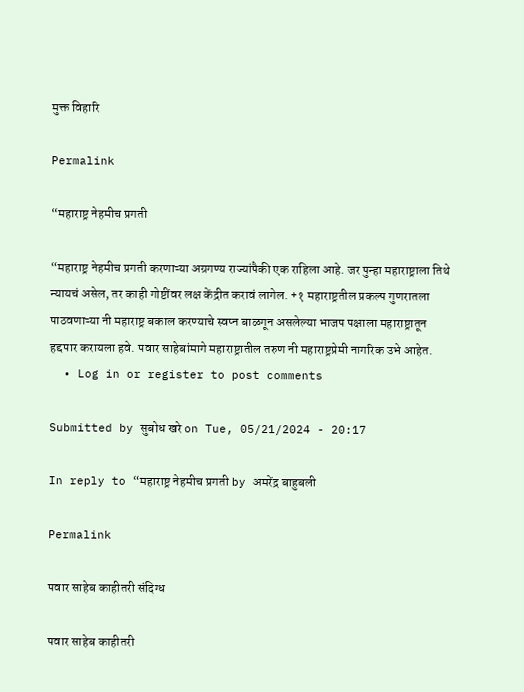मुक्त विहारि

Permalink

“महाराष्ट्र नेहमीच प्रगती

“महाराष्ट्र नेहमीच प्रगती करणाऱ्या अग्रगण्य राज्यांपैकी एक राहिला आहे. जर पुन्हा महाराष्ट्राला तिथे न्यायचं असेल, तर काही गोष्टींवर लक्ष केंद्रीत करावं लागेल. +१ महाराष्ट्रतील प्रकल्प गुणरातला पाठवणाऱ्या नी महाराष्ट्र बकाल करण्याचे स्वप्न बाळगून असलेल्या भाजप पक्षाला महाराष्ट्रातून हद्दपार करायला हवे. पवार साहेबांमागे महाराष्ट्रातील तरुण नी महाराष्ट्रप्रेमी नागरिक उभे आहेत.
  • Log in or register to post comments

Submitted by सुबोध खरे on Tue, 05/21/2024 - 20:17

In reply to “महाराष्ट्र नेहमीच प्रगती by अमरेंद्र बाहुबली

Permalink

पवार साहेब काहीतरी संदिग्ध

पवार साहेब काहीतरी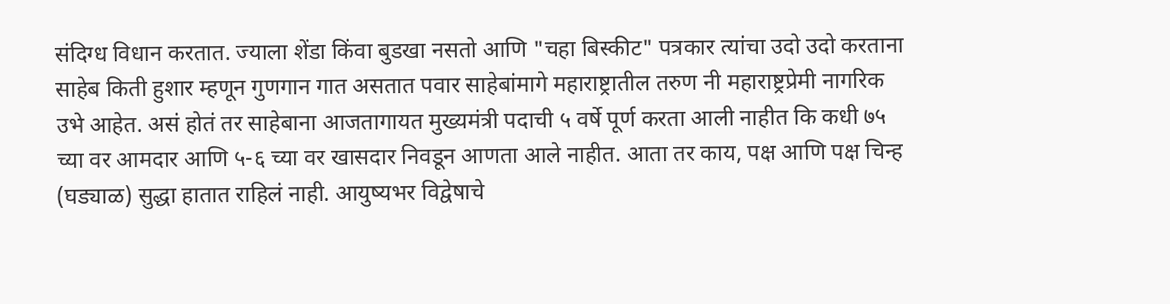संदिग्ध विधान करतात. ज्याला शेंडा किंवा बुडखा नसतो आणि "चहा बिस्कीट" पत्रकार त्यांचा उदो उदो करताना साहेब किती हुशार म्हणून गुणगान गात असतात पवार साहेबांमागे महाराष्ट्रातील तरुण नी महाराष्ट्रप्रेमी नागरिक उभे आहेत. असं होतं तर साहेबाना आजतागायत मुख्यमंत्री पदाची ५ वर्षे पूर्ण करता आली नाहीत कि कधी ७५ च्या वर आमदार आणि ५-६ च्या वर खासदार निवडून आणता आले नाहीत. आता तर काय, पक्ष आणि पक्ष चिन्ह (घड्याळ) सुद्धा हातात राहिलं नाही. आयुष्यभर विद्वेषाचे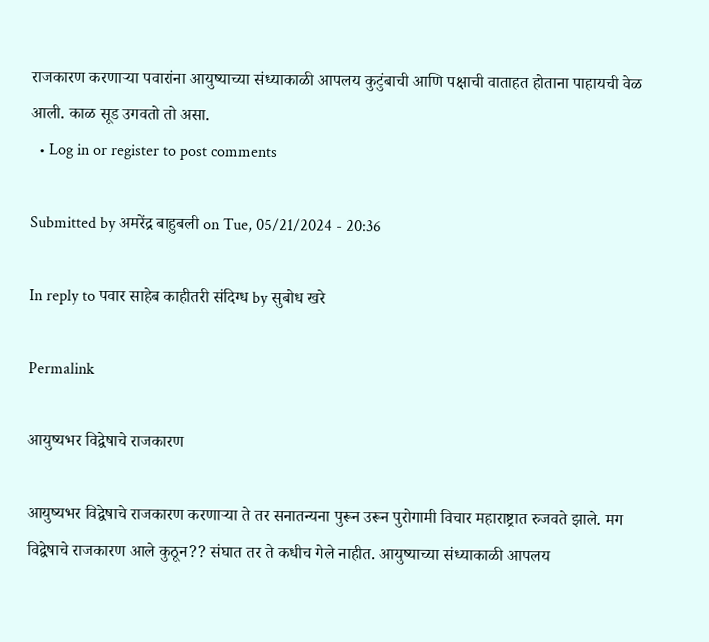राजकारण करणाऱ्या पवारांना आयुष्याच्या संध्याकाळी आपलय कुटुंबाची आणि पक्षाची वाताहत होताना पाहायची वेळ आली. काळ सूड उगवतो तो असा.
  • Log in or register to post comments

Submitted by अमरेंद्र बाहुबली on Tue, 05/21/2024 - 20:36

In reply to पवार साहेब काहीतरी संदिग्ध by सुबोध खरे

Permalink

आयुष्यभर विद्वेषाचे राजकारण

आयुष्यभर विद्वेषाचे राजकारण करणाऱ्या ते तर सनातन्यना पुरून उरून पुरोगामी विचार महाराष्ट्रात रुजवते झाले. मग विद्वेषाचे राजकारण आले कुठून?? संघात तर ते कधीच गेले नाहीत. आयुष्याच्या संध्याकाळी आपलय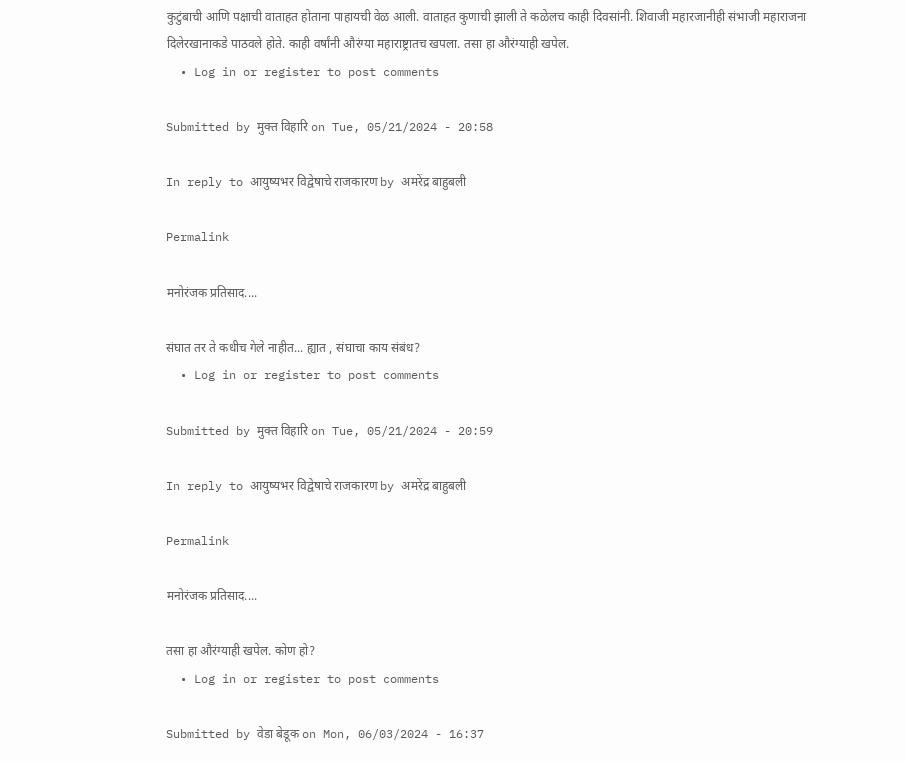कुटुंबाची आणि पक्षाची वाताहत होताना पाहायची वेळ आली. वाताहत कुणाची झाली ते कळेलच काही दिवसांनी. शिवाजी महारजानीही संभाजी महाराजना दिलेरखानाकडे पाठवले होते. काही वर्षांनी औरंग्या महाराष्ट्रातच खपला. तसा हा औरंग्याही खपेल.
  • Log in or register to post comments

Submitted by मुक्त विहारि on Tue, 05/21/2024 - 20:58

In reply to आयुष्यभर विद्वेषाचे राजकारण by अमरेंद्र बाहुबली

Permalink

मनोरंजक प्रतिसाद....

संघात तर ते कधीच गेले नाहीत... ह्यात , संघाचा काय संबंध?
  • Log in or register to post comments

Submitted by मुक्त विहारि on Tue, 05/21/2024 - 20:59

In reply to आयुष्यभर विद्वेषाचे राजकारण by अमरेंद्र बाहुबली

Permalink

मनोरंजक प्रतिसाद....

तसा हा औरंग्याही खपेल. कोण हो?
  • Log in or register to post comments

Submitted by वेडा बेडूक on Mon, 06/03/2024 - 16:37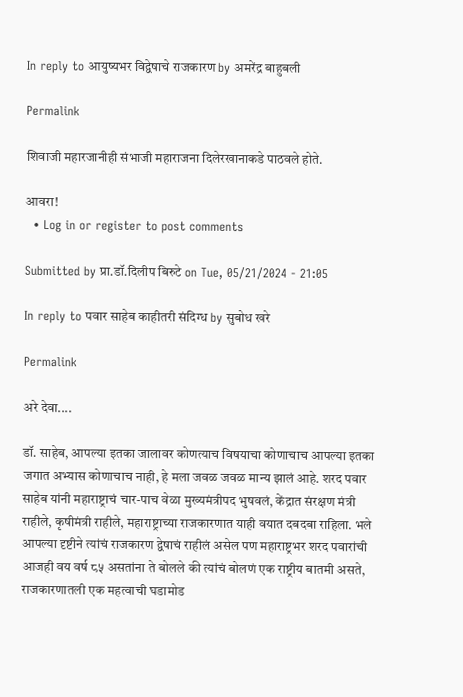In reply to आयुष्यभर विद्वेषाचे राजकारण by अमरेंद्र बाहुबली

Permalink

शिवाजी महारजानीही संभाजी महाराजना दिलेरखानाकडे पाठवले होते.

आवरा!
  • Log in or register to post comments

Submitted by प्रा.डॉ.दिलीप बिरुटे on Tue, 05/21/2024 - 21:05

In reply to पवार साहेब काहीतरी संदिग्ध by सुबोध खरे

Permalink

अरे देवा....

डॉ. साहेब, आपल्या इतका जालावर कोणत्याच विषयाचा कोणाचाच आपल्या इतका जगात अभ्यास कोणाचाच नाही, हे मला जवळ जवळ मान्य झालं आहे. शरद पवार साहेब यांनी महाराष्ट्राचं चार-पाच वेळा मुख्यमंत्रीपद भुषवलं, केंद्रात संरक्षण मंत्री राहीले, कृषीमंत्री राहीले, महाराष्ट्राच्या राजकारणात याही वयात दबदबा राहिला. भले आपल्या दृष्टीने त्यांचं राजकारण द्वेषाचं राहीलं असेल पण महाराष्ट्रभर शरद पवारांची आजही वय वर्ष ८५ असतांना ते बोलले की त्यांचं बोलणं एक राष्ट्रीय बातमी असते, राजकारणातली एक महत्वाची घडामोड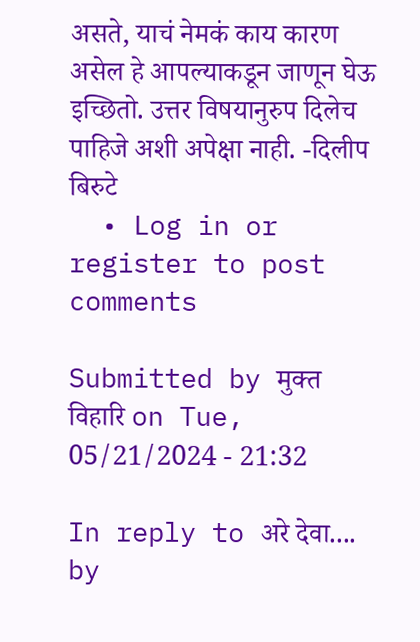असते, याचं नेमकं काय कारण असेल हे आपल्याकडून जाणून घेऊ इच्छितो. उत्तर विषयानुरुप दिलेच पाहिजे अशी अपेक्षा नाही. -दिलीप बिरुटे
  • Log in or register to post comments

Submitted by मुक्त विहारि on Tue, 05/21/2024 - 21:32

In reply to अरे देवा.... by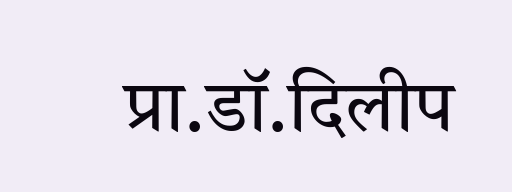प्रा.डॉ.दिलीप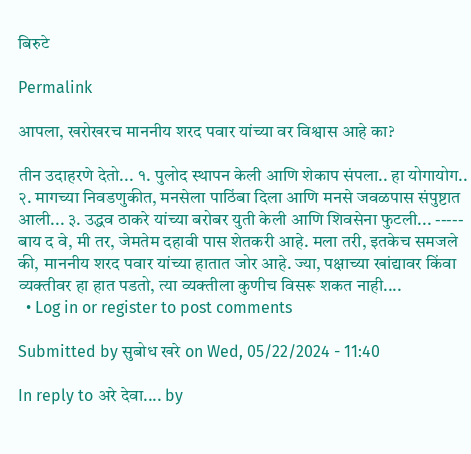बिरुटे

Permalink

आपला, खरोखरच माननीय शरद पवार यांच्या वर विश्वास आहे का?

तीन उदाहरणे देतो... १. पुलोद स्थापन केली आणि शेकाप संपला.. हा योगायोग.. २. मागच्या निवडणुकीत, मनसेला पाठिंबा दिला आणि मनसे जवळपास संपुष्टात आली... ३. उद्धव ठाकरे यांच्या बरोबर युती केली आणि शिवसेना फुटली... ----- बाय द वे, मी तर, जेमतेम दहावी पास शेतकरी आहे. मला तरी, इतकेच समजले की, माननीय शरद पवार यांच्या हातात जोर आहे. ज्या, पक्षाच्या खांद्यावर किंवा व्यक्तीवर हा हात पडतो, त्या व्यक्तीला कुणीच विसरू शकत नाही....
  • Log in or register to post comments

Submitted by सुबोध खरे on Wed, 05/22/2024 - 11:40

In reply to अरे देवा.... by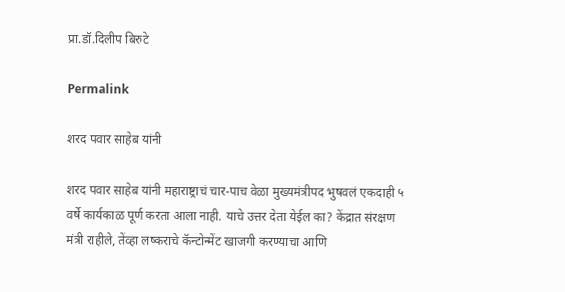प्रा.डॉ.दिलीप बिरुटे

Permalink

शरद पवार साहेब यांनी

शरद पवार साहेब यांनी महाराष्ट्राचं चार-पाच वेळा मुख्यमंत्रीपद भुषवलं एकदाही ५ वर्षे कार्यकाळ पूर्ण करता आला नाही. याचे उत्तर देता येईल का? केंद्रात संरक्षण मंत्री राहीले, तेंव्हा लष्कराचे कॅन्टोन्मेंट खाजगी करण्याचा आणि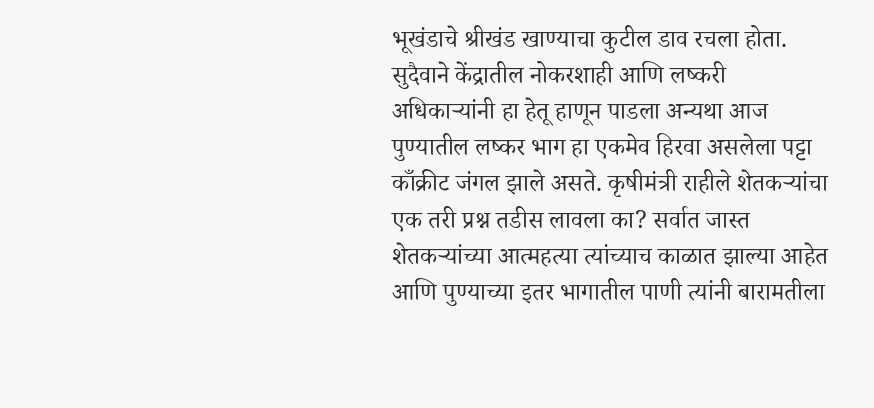भूखंडाचे श्रीखंड खाण्याचा कुटील डाव रचला होता. सुदैवाने केंद्रातील नोकरशाही आणि लष्करी अधिकाऱ्यांनी हा हेतू हाणून पाडला अन्यथा आज पुण्यातील लष्कर भाग हा एकमेव हिरवा असलेला पट्टा काँक्रीट जंगल झाले असते. कृषीमंत्री राहीले शेतकऱ्यांचा एक तरी प्रश्न तडीस लावला का? सर्वात जास्त शेतकऱ्यांच्या आत्महत्या त्यांच्याच काळात झाल्या आहेत आणि पुण्याच्या इतर भागातील पाणी त्यांनी बारामतीला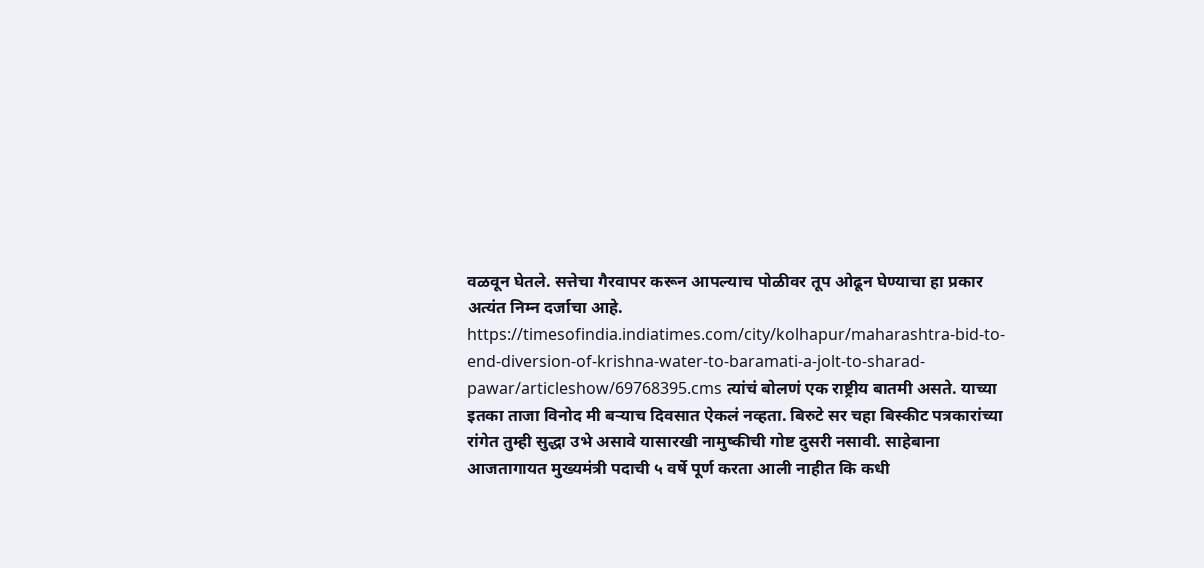वळवून घेतले. सत्तेचा गैरवापर करून आपल्याच पोळीवर तूप ओढून घेण्याचा हा प्रकार अत्यंत निम्न दर्जाचा आहे. https://timesofindia.indiatimes.com/city/kolhapur/maharashtra-bid-to-end-diversion-of-krishna-water-to-baramati-a-jolt-to-sharad-pawar/articleshow/69768395.cms त्यांचं बोलणं एक राष्ट्रीय बातमी असते. याच्या इतका ताजा विनोद मी बऱ्याच दिवसात ऐकलं नव्हता. बिरुटे सर चहा बिस्कीट पत्रकारांच्या रांगेत तुम्ही सुद्धा उभे असावे यासारखी नामुष्कीची गोष्ट दुसरी नसावी. साहेबाना आजतागायत मुख्यमंत्री पदाची ५ वर्षे पूर्ण करता आली नाहीत कि कधी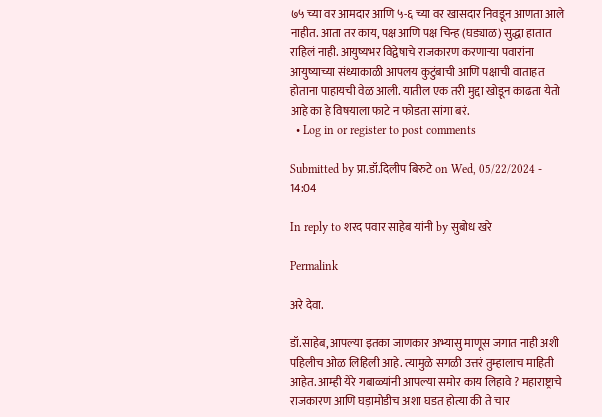७५ च्या वर आमदार आणि ५-६ च्या वर खासदार निवडून आणता आले नाहीत. आता तर काय, पक्ष आणि पक्ष चिन्ह (घड्याळ) सुद्धा हातात राहिलं नाही. आयुष्यभर विद्वेषाचे राजकारण करणाऱ्या पवारांना आयुष्याच्या संध्याकाळी आपलय कुटुंबाची आणि पक्षाची वाताहत होताना पाहायची वेळ आली. यातील एक तरी मुद्दा खोडून काढता येतो आहे का हे विषयाला फाटे न फोडता सांगा बरं.
  • Log in or register to post comments

Submitted by प्रा.डॉ.दिलीप बिरुटे on Wed, 05/22/2024 - 14:04

In reply to शरद पवार साहेब यांनी by सुबोध खरे

Permalink

अरे देवा.

डॉ.साहेब, आपल्या इतका जाणकार अभ्यासु माणूस जगात नाही अशी पहिलीच ओळ लिहिली आहे. त्यामुळे सगळी उत्तरं तुम्हालाच माहिती आहेत. आम्ही येरे गबाळ्यांनी आपल्या समोर काय लिहावे ? महाराष्ट्राचे राजकारण आणि घड़ामोडीच अशा घडत होत्या की ते चार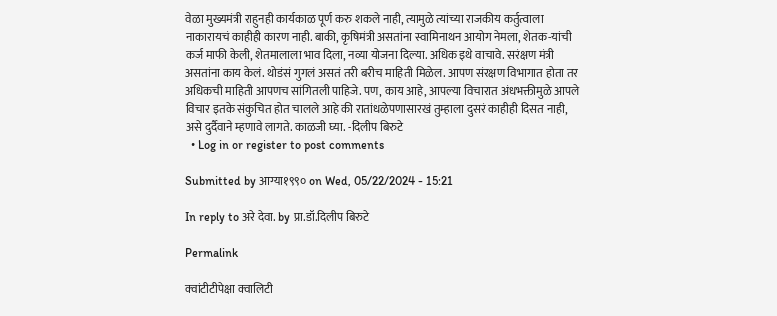वेळा मुख्यमंत्री राहुनही कार्यकाळ पूर्ण करु शकले नाही, त्यामुळे त्यांच्या राजकीय कर्तुत्वाला नाकारायचं काहीही कारण नाही. बाकी, कृषिमंत्री असतांना स्वामिनाथन आयोग नेमला, शेतक-यांची कर्ज माफी केली, शेतमालाला भाव दिला, नव्या योजना दिल्या. अधिक इथे वाचावे. सरंक्षण मंत्री असतांना काय केलं. थोडंसं गुगलं असतं तरी बरीच माहिती मिळेल. आपण संरक्षण विभागात होता तर अधिकची माहिती आपणच सांगितली पाहिजे. पण, काय आहे, आपल्या विचारात अंधभक्तीमुळे आपले विचार इतके संकुचित होत चालले आहे की रातांधळेपणासारखं तुम्हाला दुसरं काहीही दिसत नाही, असे दुर्दैवाने म्हणावे लागते. काळजी घ्या. -दिलीप बिरुटे
  • Log in or register to post comments

Submitted by आग्या१९९० on Wed, 05/22/2024 - 15:21

In reply to अरे देवा. by प्रा.डॉ.दिलीप बिरुटे

Permalink

क्वांटीटीपेक्षा क्वालिटी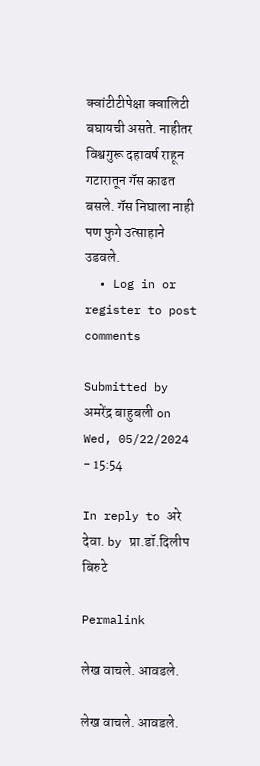क्वांटीटीपेक्षा क्वालिटी बघायची असते. नाहीतर विश्वगुरू दहावर्ष राहून गटारातून गॅस काढत बसले. गॅस निघाला नाही पण फुगे उत्साहाने उडवले.
  • Log in or register to post comments

Submitted by अमरेंद्र बाहुबली on Wed, 05/22/2024 - 15:54

In reply to अरे देवा. by प्रा.डॉ.दिलीप बिरुटे

Permalink

लेख वाचले. आवडले.

लेख वाचले. आवडले.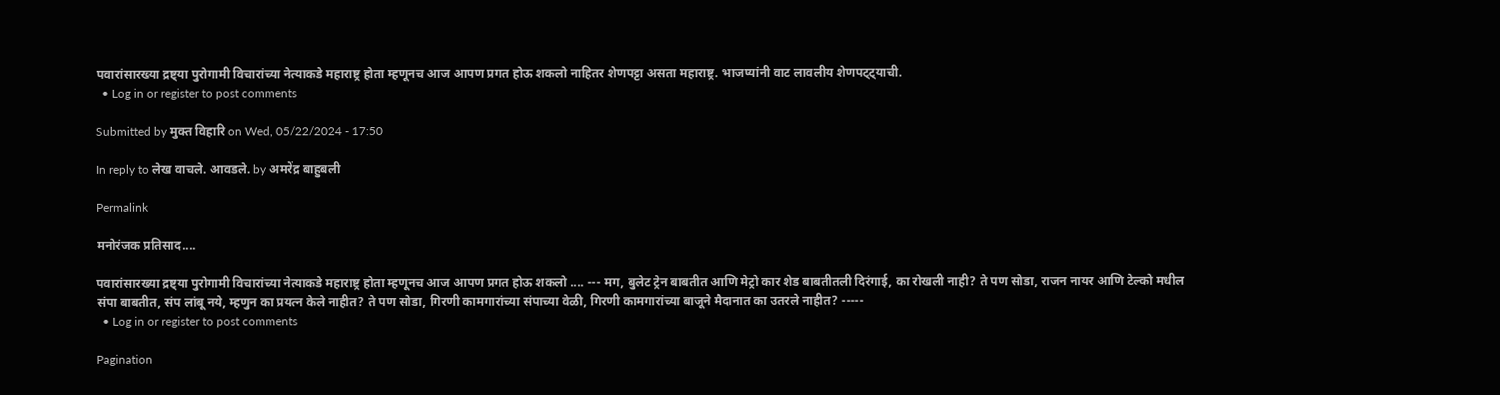पवारांसारख्या द्रष्ट्या पुरोगामी विचारांच्या नेत्याकडे महाराष्ट्र होता म्हणूनच आज आपण प्रगत होऊ शकलो नाहितर शेणपट्टा असता महाराष्ट्र. भाजप्यांनी वाट लावलीय शेणपट्ट्याची.
  • Log in or register to post comments

Submitted by मुक्त विहारि on Wed, 05/22/2024 - 17:50

In reply to लेख वाचले. आवडले. by अमरेंद्र बाहुबली

Permalink

मनोरंजक प्रतिसाद....

पवारांसारख्या द्रष्ट्या पुरोगामी विचारांच्या नेत्याकडे महाराष्ट्र होता म्हणूनच आज आपण प्रगत होऊ शकलो .... --- मग, बुलेट ट्रेन बाबतीत आणि मेट्रो कार शेड बाबतीतली दिरंगाई, का रोखली नाही? ते पण सोडा, राजन नायर आणि टेल्को मधील संपा बाबतीत, संप लांबू नये, म्हणुन का प्रयत्न केले नाहीत? ते पण सोडा, गिरणी कामगारांच्या संपाच्या वेळी, गिरणी कामगारांच्या बाजूने मैदानात का उतरले नाहीत? -----
  • Log in or register to post comments

Pagination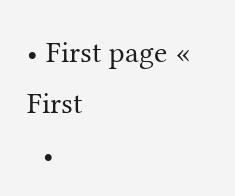• First page « First
  •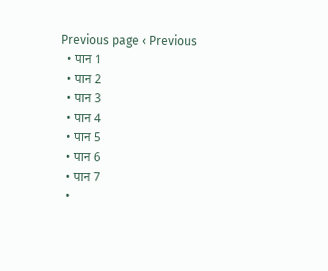Previous page ‹ Previous
  • पान 1
  • पान 2
  • पान 3
  • पान 4
  • पान 5
  • पान 6
  • पान 7
  •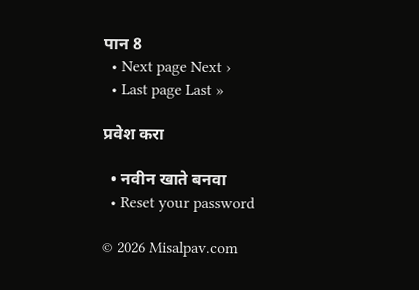पान 8
  • Next page Next ›
  • Last page Last »

प्रवेश करा

  • नवीन खाते बनवा
  • Reset your password

© 2026 Misalpav.com